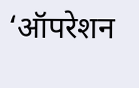‘ऑपरेशन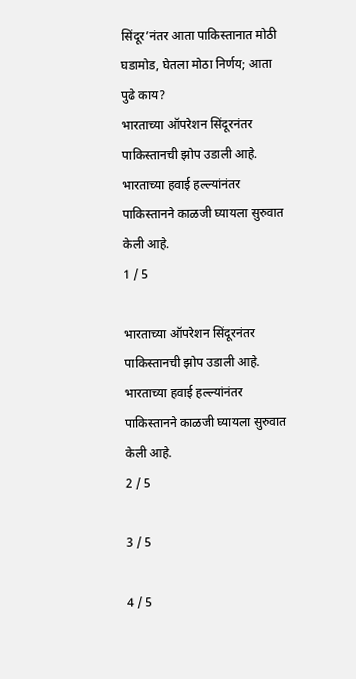सिंदूर’नंतर आता पाकिस्तानात मोठी घडामोड, घेतला मोठा निर्णय; आता पुढे काय?
भारताच्या ऑपरेशन सिंदूरनंतर पाकिस्तानची झोप उडाली आहे. भारताच्या हवाई हल्ल्यांनंतर पाकिस्तानने काळजी घ्यायला सुरुवात केली आहे.
1 / 5

भारताच्या ऑपरेशन सिंदूरनंतर पाकिस्तानची झोप उडाली आहे. भारताच्या हवाई हल्ल्यांनंतर पाकिस्तानने काळजी घ्यायला सुरुवात केली आहे.
2 / 5

3 / 5

4 / 5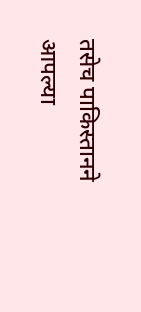तसेच पाकिस्तानने आपल्या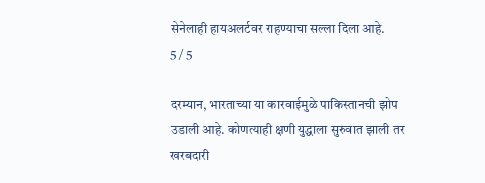सेनेलाही हायअलर्टवर राहण्याचा सल्ला दिला आहे.
5 / 5

दरम्यान, भारताच्या या कारवाईमुळे पाकिस्तानची झोप उडाली आहे. कोणत्याही क्षणी युद्धाला सुरुवात झाली तर खरबदारी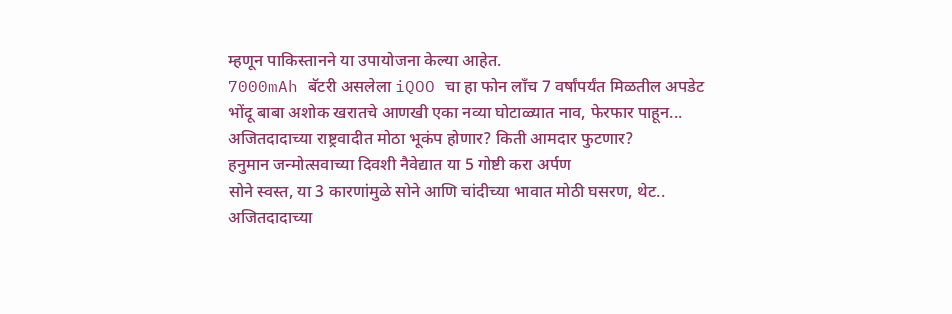म्हणून पाकिस्तानने या उपायोजना केल्या आहेत.
7000mAh बॅटरी असलेला iQOO चा हा फोन लाँच 7 वर्षांपर्यंत मिळतील अपडेट
भोंदू बाबा अशोक खरातचे आणखी एका नव्या घोटाळ्यात नाव, फेरफार पाहून...
अजितदादाच्या राष्ट्रवादीत मोठा भूकंप होणार? किती आमदार फुटणार?
हनुमान जन्मोत्सवाच्या दिवशी नैवेद्यात या 5 गोष्टी करा अर्पण
सोने स्वस्त, या 3 कारणांमुळे सोने आणि चांदीच्या भावात मोठी घसरण, थेट..
अजितदादाच्या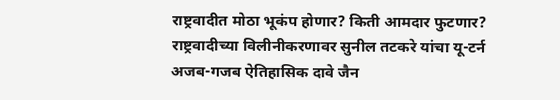राष्ट्रवादीत मोठा भूकंप होणार? किती आमदार फुटणार?
राष्ट्रवादीच्या विलीनीकरणावर सुनील तटकरे यांचा यू-टर्न
अजब-गजब ऐतिहासिक दावे जैन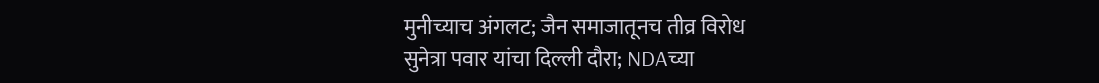मुनीच्याच अंगलट; जैन समाजातूनच तीव्र विरोध
सुनेत्रा पवार यांचा दिल्ली दौरा; NDAच्या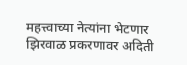महत्त्वाच्या नेत्यांना भेटणार
झिरवाळ प्रकरणावर अदिती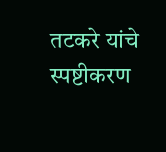तटकरे यांचे स्पष्टीकरण